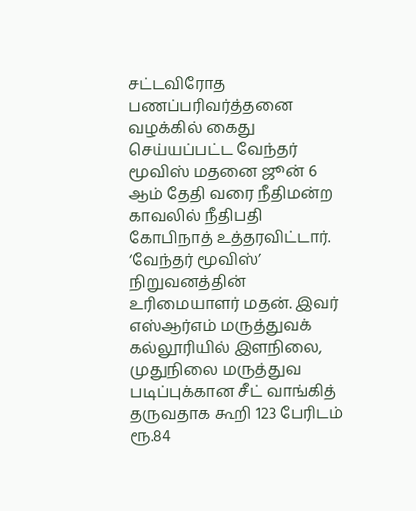சட்டவிரோத பணப்பரிவர்த்தனை வழக்கில் கைது செய்யப்பட்ட வேந்தர் மூவிஸ் மதனை ஜூன் 6 ஆம் தேதி வரை நீதிமன்ற காவலில் நீதிபதி கோபிநாத் உத்தரவிட்டார்.
‘வேந்தர் மூவிஸ்’ நிறுவனத்தின் உரிமையாளர் மதன். இவர் எஸ்ஆர்எம் மருத்துவக் கல்லூரியில் இளநிலை, முதுநிலை மருத்துவ படிப்புக்கான சீட் வாங்கித் தருவதாக கூறி 123 பேரிடம் ரூ.84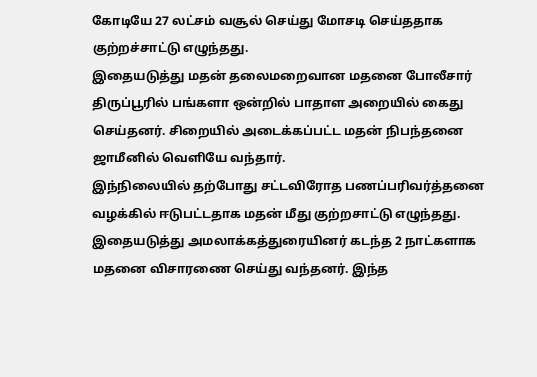கோடியே 27 லட்சம் வசூல் செய்து மோசடி செய்ததாக குற்றச்சாட்டு எழுந்தது.
இதையடுத்து மதன் தலைமறைவான மதனை போலீசார் திருப்பூரில் பங்களா ஒன்றில் பாதாள அறையில் கைது செய்தனர். சிறையில் அடைக்கப்பட்ட மதன் நிபந்தனை ஜாமீனில் வெளியே வந்தார்.
இந்நிலையில் தற்போது சட்டவிரோத பணப்பரிவர்த்தனை வழக்கில் ஈடுபட்டதாக மதன் மீது குற்றசாட்டு எழுந்தது. இதையடுத்து அமலாக்கத்துரையினர் கடந்த 2 நாட்களாக மதனை விசாரணை செய்து வந்தனர். இந்த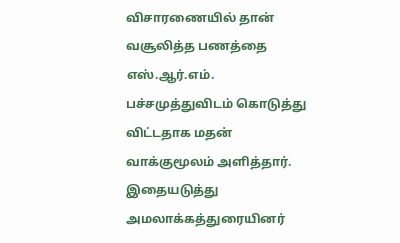விசாரணையில் தான் வசூலித்த பணத்தை எஸ்.ஆர்.எம். பச்சமுத்துவிடம் கொடுத்து விட்டதாக மதன் வாக்குமூலம் அளித்தார். இதையடுத்து அமலாக்கத்துரையினர்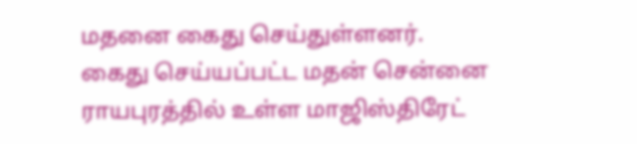மதனை கைது செய்துள்ளனர்.
கைது செய்யப்பட்ட மதன் சென்னை ராயபுரத்தில் உள்ள மாஜிஸ்திரேட்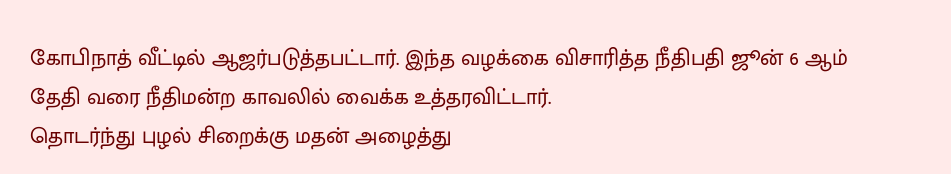கோபிநாத் வீட்டில் ஆஜர்படுத்தபட்டார். இந்த வழக்கை விசாரித்த நீதிபதி ஜூன் 6 ஆம் தேதி வரை நீதிமன்ற காவலில் வைக்க உத்தரவிட்டார்.
தொடர்ந்து புழல் சிறைக்கு மதன் அழைத்து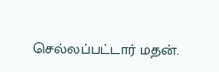செல்லப்பட்டார் மதன்.